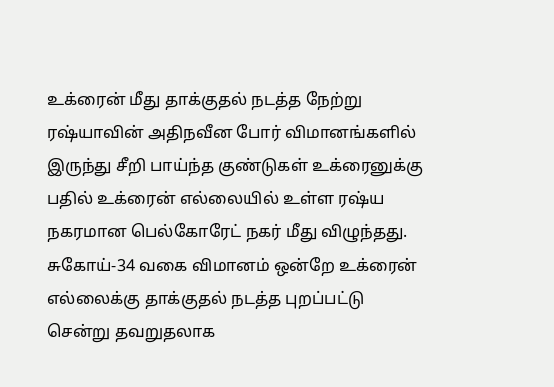உக்ரைன் மீது தாக்குதல் நடத்த நேற்று ரஷ்யாவின் அதிநவீன போர் விமானங்களில் இருந்து சீறி பாய்ந்த குண்டுகள் உக்ரைனுக்கு பதில் உக்ரைன் எல்லையில் உள்ள ரஷ்ய நகரமான பெல்கோரேட் நகர் மீது விழுந்தது.
சுகோய்-34 வகை விமானம் ஒன்றே உக்ரைன் எல்லைக்கு தாக்குதல் நடத்த புறப்பட்டு சென்று தவறுதலாக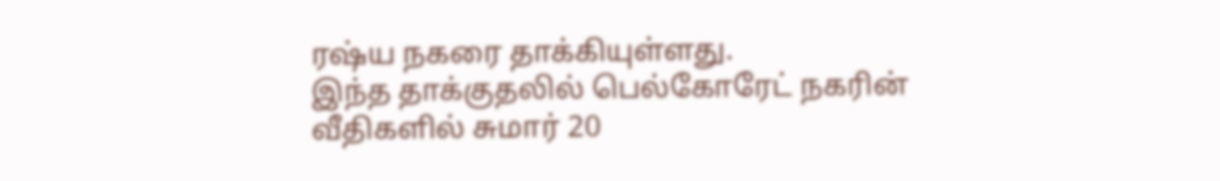ரஷ்ய நகரை தாக்கியுள்ளது.
இந்த தாக்குதலில் பெல்கோரேட் நகரின் வீதிகளில் சுமார் 20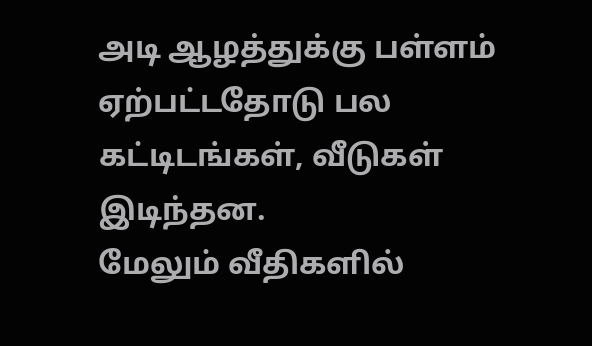அடி ஆழத்துக்கு பள்ளம் ஏற்பட்டதோடு பல கட்டிடங்கள், வீடுகள் இடிந்தன.
மேலும் வீதிகளில்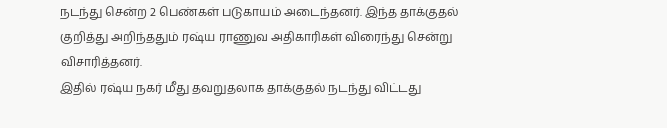நடந்து சென்ற 2 பெண்கள் படுகாயம் அடைந்தனர். இந்த தாக்குதல் குறித்து அறிந்ததும் ரஷ்ய ராணுவ அதிகாரிகள் விரைந்து சென்று விசாரித்தனர்.
இதில் ரஷ்ய நகர் மீது தவறுதலாக தாக்குதல் நடந்து விட்டது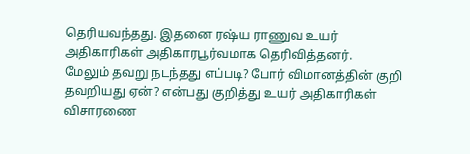தெரியவந்தது. இதனை ரஷ்ய ராணுவ உயர் அதிகாரிகள் அதிகாரபூர்வமாக தெரிவித்தனர்.
மேலும் தவறு நடந்தது எப்படி? போர் விமானத்தின் குறி தவறியது ஏன்? என்பது குறித்து உயர் அதிகாரிகள் விசாரணை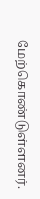மேற்கொண்டுள்ளனர்.